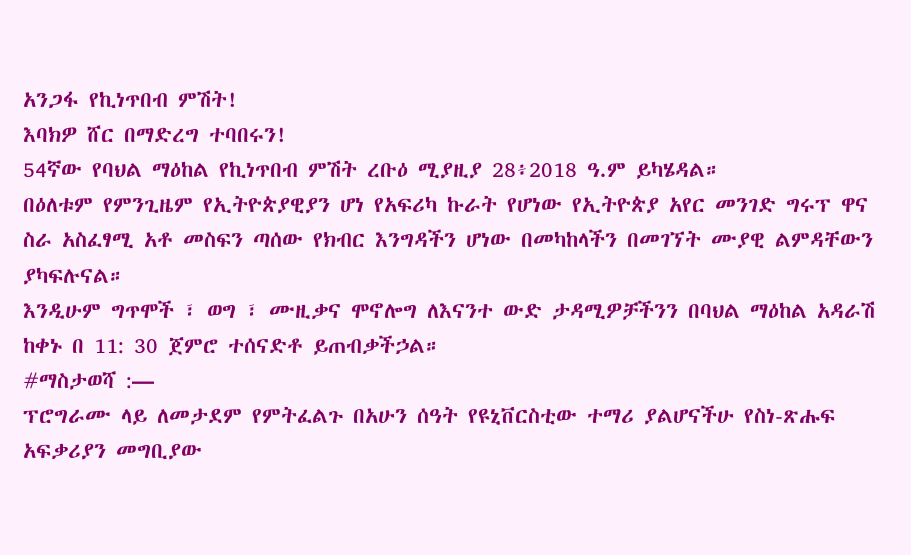አንጋፋ የኪነጥበብ ምሽት!
እባክዎ ሸር በማድረግ ተባበሩን!
54ኛው የባህል ማዕከል የኪነጥበብ ምሽት ረቡዕ ሚያዚያ 28፥2018 ዓ.ም ይካሄዳል።
በዕለቱም የምንጊዜም የኢትዮጵያዊያን ሆነ የአፍሪካ ኩራት የሆነው የኢትዮጵያ አየር መንገድ ግሩፕ ዋና ስራ አስፈፃሚ አቶ መስፍን ጣሰው የክብር እንግዳችን ሆነው በመካከላችን በመገኘት ሙያዊ ልምዳቸውን ያካፍሉናል።
እንዲሁም ግጥሞች ፣ ወግ ፣ ሙዚቃና ሞኖሎግ ለእናንተ ውድ ታዳሚዎቻችንን በባህል ማዕከል አዳራሽ ከቀኑ በ 11: 30 ጀምሮ ተሰናድቶ ይጠብቃችኃል።
#ማስታወሻ :—
ፕሮግራሙ ላይ ለመታደም የምትፈልጉ በአሁን ሰዓት የዩኒቨርስቲው ተማሪ ያልሆናችሁ የስነ-ጽሑፍ አፍቃሪያን መግቢያው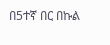በ5ተኛ በር በኩል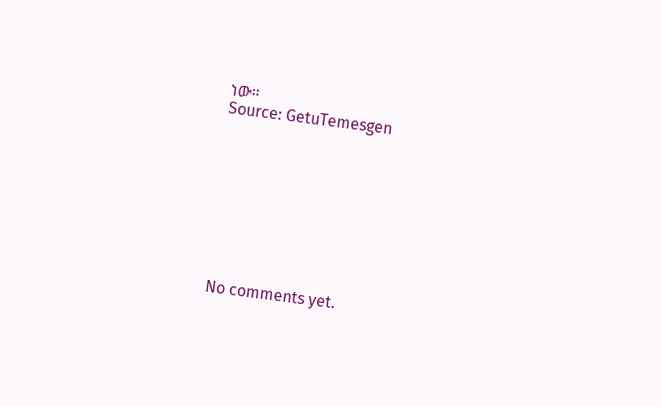ነው።
Source: GetuTemesgen









No comments yet.